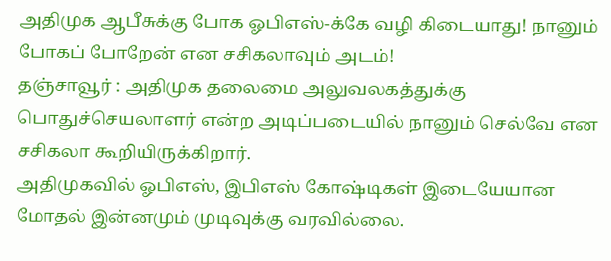அதிமுக ஆபீசுக்கு போக ஓபிஎஸ்-க்கே வழி கிடையாது! நானும் போகப் போறேன் என சசிகலாவும் அடம்!
தஞ்சாவூர் : அதிமுக தலைமை அலுவலகத்துக்கு பொதுச்செயலாளர் என்ற அடிப்படையில் நானும் செல்வே என சசிகலா கூறியிருக்கிறார்.
அதிமுகவில் ஓபிஎஸ், இபிஎஸ் கோஷ்டிகள் இடையேயான மோதல் இன்னமும் முடிவுக்கு வரவில்லை.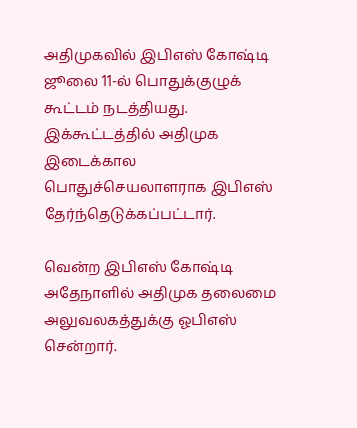அதிமுகவில் இபிஎஸ் கோஷ்டி ஜூலை 11-ல் பொதுக்குழுக் கூட்டம் நடத்தியது. இக்கூட்டத்தில் அதிமுக இடைக்கால பொதுச்செயலாளராக இபிஎஸ் தேர்ந்தெடுக்கப்பட்டார்.

வென்ற இபிஎஸ் கோஷ்டி
அதேநாளில் அதிமுக தலைமை அலுவலகத்துக்கு ஓபிஎஸ் சென்றார்.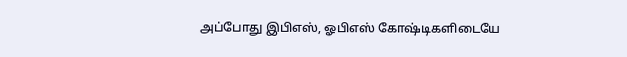அப்போது இபிஎஸ், ஓபிஎஸ் கோஷ்டிகளிடையே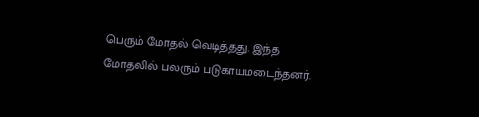பெரும் மோதல் வெடித்தது. இந்த மோதலில் பலரும் படுகாயமடைந்தனர்.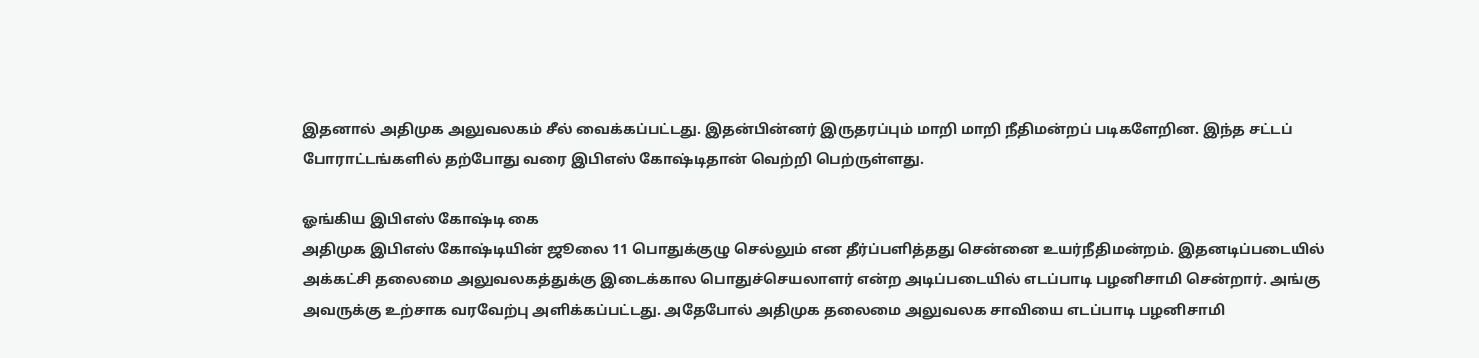இதனால் அதிமுக அலுவலகம் சீல் வைக்கப்பட்டது. இதன்பின்னர் இருதரப்பும் மாறி மாறி நீதிமன்றப் படிகளேறின. இந்த சட்டப் போராட்டங்களில் தற்போது வரை இபிஎஸ் கோஷ்டிதான் வெற்றி பெற்ருள்ளது.

ஓங்கிய இபிஎஸ் கோஷ்டி கை
அதிமுக இபிஎஸ் கோஷ்டியின் ஜூலை 11 பொதுக்குழு செல்லும் என தீர்ப்பளித்தது சென்னை உயர்நீதிமன்றம். இதனடிப்படையில் அக்கட்சி தலைமை அலுவலகத்துக்கு இடைக்கால பொதுச்செயலாளர் என்ற அடிப்படையில் எடப்பாடி பழனிசாமி சென்றார். அங்கு அவருக்கு உற்சாக வரவேற்பு அளிக்கப்பட்டது. அதேபோல் அதிமுக தலைமை அலுவலக சாவியை எடப்பாடி பழனிசாமி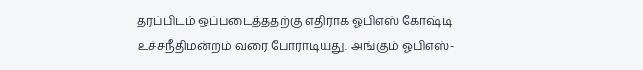தரப்பிடம் ஒப்படைத்ததற்கு எதிராக ஓபிஎஸ் கோஷ்டி உச்சநீதிமன்றம் வரை போராடியது. அங்கும் ஓபிஎஸ்-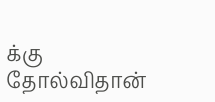க்கு தோல்விதான்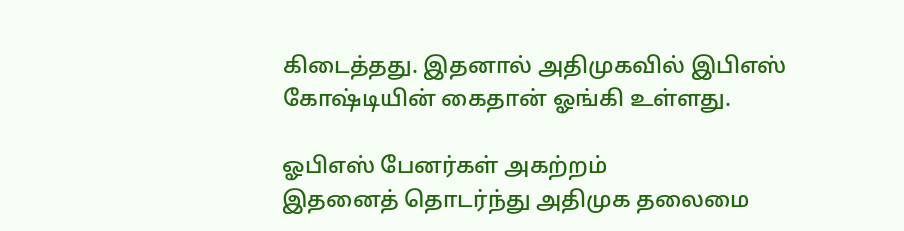கிடைத்தது. இதனால் அதிமுகவில் இபிஎஸ் கோஷ்டியின் கைதான் ஓங்கி உள்ளது.

ஓபிஎஸ் பேனர்கள் அகற்றம்
இதனைத் தொடர்ந்து அதிமுக தலைமை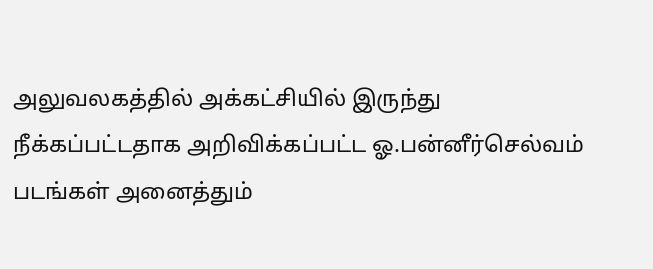அலுவலகத்தில் அக்கட்சியில் இருந்து நீக்கப்பட்டதாக அறிவிக்கப்பட்ட ஓ.பன்னீர்செல்வம் படங்கள் அனைத்தும்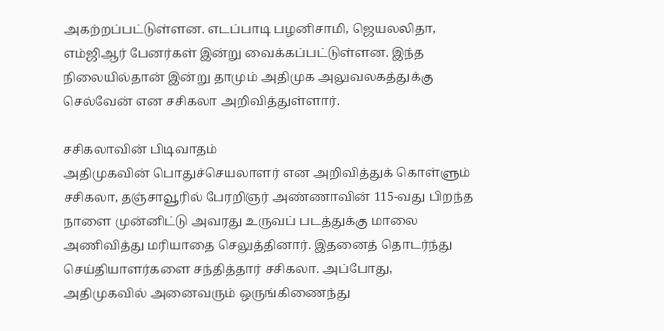அகற்றப்பட்டுள்ளன. எடப்பாடி பழனிசாமி, ஜெயலலிதா, எம்ஜிஆர் பேனர்கள் இன்று வைக்கப்பட்டுள்ளன. இந்த நிலையில்தான் இன்று தாமும் அதிமுக அலுவலகத்துக்கு செல்வேன் என சசிகலா அறிவித்துள்ளார்.

சசிகலாவின் பிடிவாதம்
அதிமுகவின் பொதுச்செயலாளர் என அறிவித்துக் கொள்ளும் சசிகலா, தஞ்சாவூரில் பேரறிஞர் அண்ணாவின் 115-வது பிறந்த நாளை முன்னிட்டு அவரது உருவப் படத்துக்கு மாலை அணிவித்து மரியாதை செலுத்தினார். இதனைத் தொடர்ந்து செய்தியாளர்களை சந்தித்தார் சசிகலா. அப்போது, அதிமுகவில் அனைவரும் ஒருங்கிணைந்து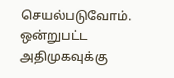செயல்படுவோம். ஒன்றுபட்ட அதிமுகவுக்கு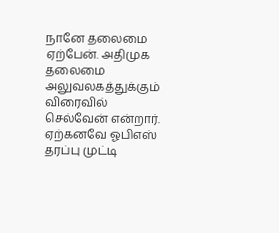நானே தலைமை ஏற்பேன். அதிமுக தலைமை அலுவலகத்துக்கும் விரைவில் செல்வேன் என்றார். ஏற்கனவே ஓபிஎஸ் தரப்பு முட்டி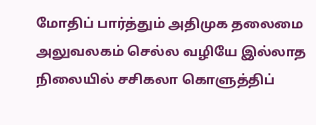மோதிப் பார்த்தும் அதிமுக தலைமை அலுவலகம் செல்ல வழியே இல்லாத நிலையில் சசிகலா கொளுத்திப்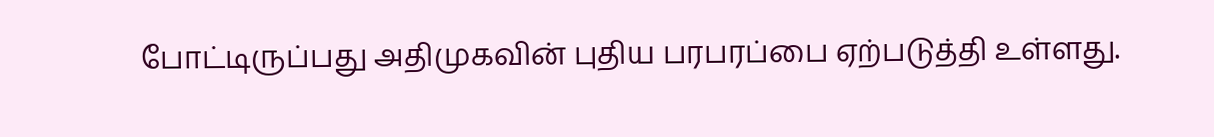போட்டிருப்பது அதிமுகவின் புதிய பரபரப்பை ஏற்படுத்தி உள்ளது.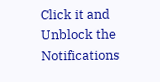Click it and Unblock the Notifications